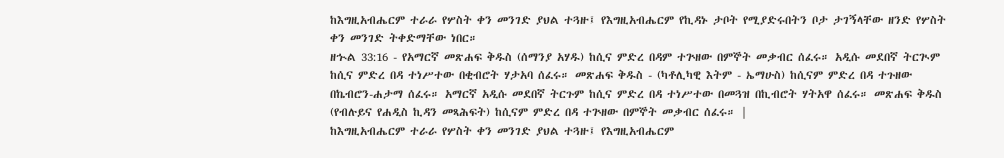ከእግዚአብሔርም ተራራ የሦስት ቀን መንገድ ያህል ተጓዙ፤ የእግዚአብሔርም የኪዳኑ ታቦት የሚያድሩበትን ቦታ ታገኝላቸው ዘንድ የሦስት ቀን መንገድ ትቀድማቸው ነበር።
ዘኍል 33:16 - የአማርኛ መጽሐፍ ቅዱስ (ሰማንያ አሃዱ) ከሲና ምድረ በዳም ተጕዘው በምኞት መቃብር ሰፈሩ። አዲሱ መደበኛ ትርጒም ከሲና ምድረ በዳ ተነሥተው በቂብሮት ሃታአባ ሰፈሩ። መጽሐፍ ቅዱስ - (ካቶሊካዊ እትም - ኤማሁስ) ከሲናም ምድረ በዳ ተጉዘው በኬብሮን-ሐታማ ሰፈሩ። አማርኛ አዲሱ መደበኛ ትርጉም ከሲና ምድረ በዳ ተነሥተው በመጓዝ በኪብሮት ሃትአዋ ሰፈሩ። መጽሐፍ ቅዱስ (የብሉይና የሐዲስ ኪዳን መጻሕፍት) ከሲናም ምድረ በዳ ተጕዘው በምኞት መቃብር ሰፈሩ። |
ከእግዚአብሔርም ተራራ የሦስት ቀን መንገድ ያህል ተጓዙ፤ የእግዚአብሔርም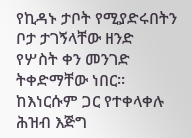የኪዳኑ ታቦት የሚያድሩበትን ቦታ ታገኝላቸው ዘንድ የሦስት ቀን መንገድ ትቀድማቸው ነበር።
ከእነርሱም ጋር የተቀላቀሉ ሕዝብ እጅግ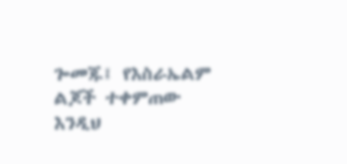ጐመጁ፤ የእስራኤልም ልጆች ተቀምጠው እንዲህ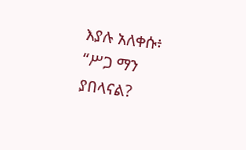እያሉ አለቀሱ፥ “ሥጋ ማን ያበላናል?